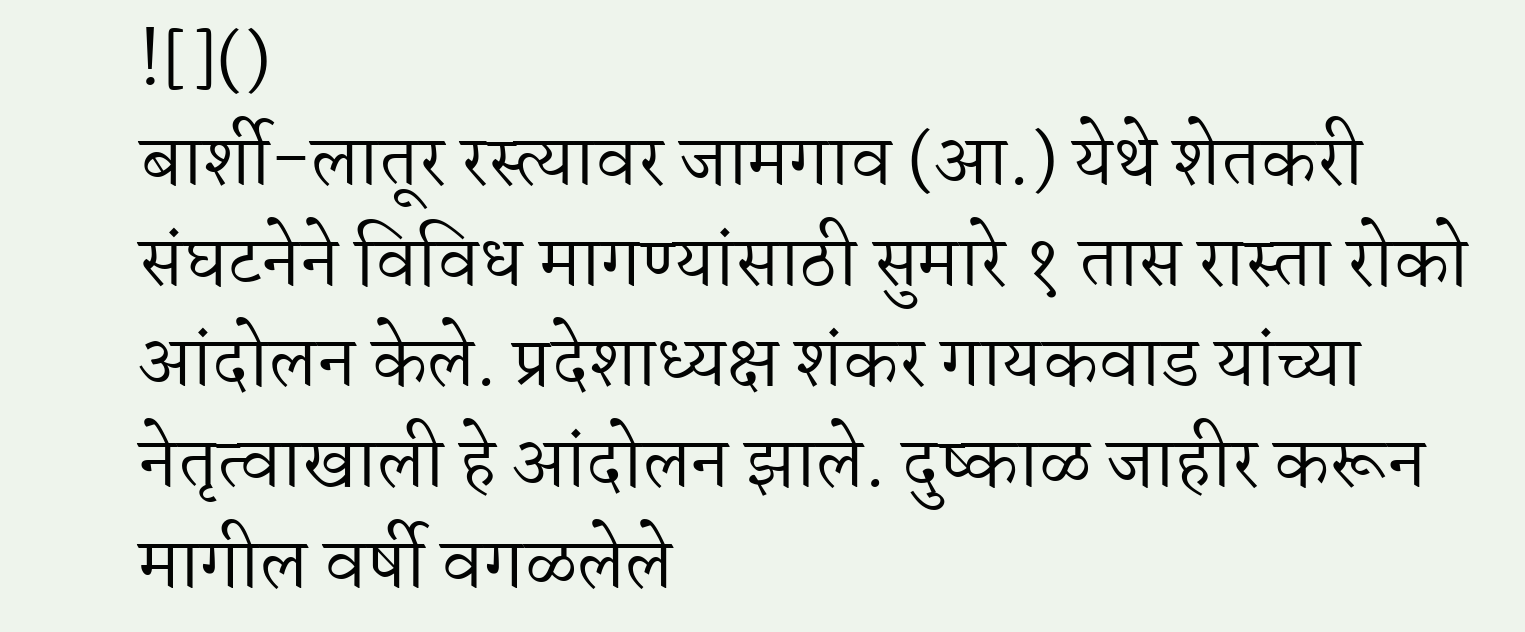![]()
बार्शी-लातूर रस्त्यावर जामगाव (आ.) येथे शेतकरी संघटनेने विविध मागण्यांसाठी सुमारे १ तास रास्ता रोको आंदोलन केले. प्रदेशाध्यक्ष शंकर गायकवाड यांच्या नेतृत्वाखाली हे आंदोलन झाले. दुष्काळ जाहीर करून मागील वर्षी वगळलेले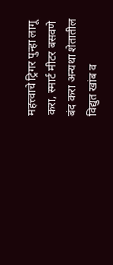महत्त्वाचे ट्रिगर पुन्हा लागू करा, स्मार्ट मीटर बसवणे बंद करा अन्यथा शेतातील विद्युत खांब व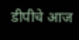डीपीचे आज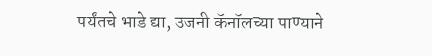पर्यंतचे भाडे द्या, उजनी कॅनॉलच्या पाण्याने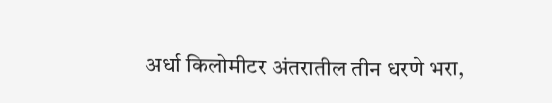अर्धा किलोमीटर अंतरातील तीन धरणे भरा,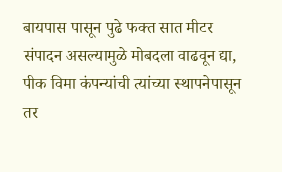बायपास पासून पुढे फक्त सात मीटर संपादन असल्यामुळे मोबदला वाढवून द्या, पीक विमा कंपन्यांची त्यांच्या स्थापनेपासून तर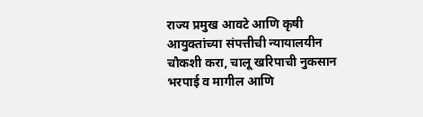राज्य प्रमुख आवटे आणि कृषी आयुक्तांच्या संपत्तीची न्यायालयीन चौकशी करा, चालू खरिपाची नुकसान भरपाई व मागील आणि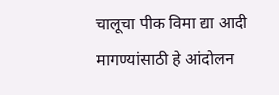चालूचा पीक विमा द्या आदी मागण्यांसाठी हे आंदोलन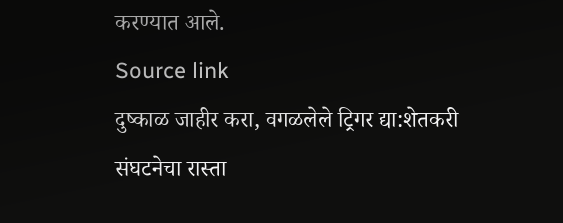करण्यात आले.
Source link
दुष्काळ जाहीर करा, वगळलेले ट्रिगर द्या:शेतकरी संघटनेचा रास्ता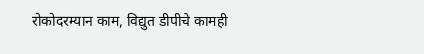रोकोदरम्यान काम, विद्युत डीपीचे कामही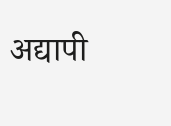अद्यापी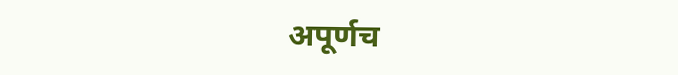अपूर्णच